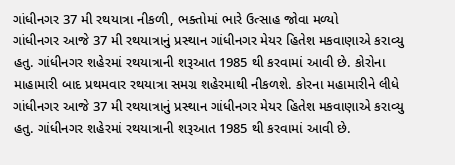ગાંધીનગર 37 મી રથયાત્રા નીકળી, ભક્તોમાં ભારે ઉત્સાહ જોવા મળ્યો
ગાંધીનગર આજે 37 મી રથયાત્રાનું પ્રસ્થાન ગાંધીનગર મેયર હિતેશ મકવાણાએ કરાવ્યુ હતુ. ગાંધીનગર શહેરમાં રથયાત્રાની શરૂઆત 1985 થી કરવામાં આવી છે. કોરોના માહામારી બાદ પ્રથમવાર રથયાત્રા સમગ્ર શહેરમાથી નીકળશે. કોરના મહામારીને લીધે
ગાંધીનગર આજે 37 મી રથયાત્રાનું પ્રસ્થાન ગાંધીનગર મેયર હિતેશ મકવાણાએ કરાવ્યુ હતુ. ગાંધીનગર શહેરમાં રથયાત્રાની શરૂઆત 1985 થી કરવામાં આવી છે.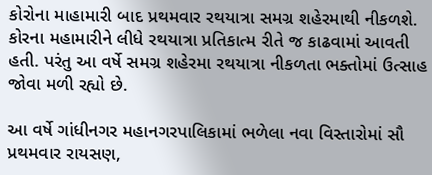કોરોના માહામારી બાદ પ્રથમવાર રથયાત્રા સમગ્ર શહેરમાથી નીકળશે. કોરના મહામારીને લીધે રથયાત્રા પ્રતિકાત્મ રીતે જ કાઢવામાં આવતી હતી. પરંતુ આ વર્ષે સમગ્ર શહેરમા રથયાત્રા નીકળતા ભક્તોમાં ઉત્સાહ જોવા મળી રહ્યો છે.

આ વર્ષે ગાંધીનગર મહાનગરપાલિકામાં ભળેલા નવા વિસ્તારોમાં સૌ પ્રથમવાર રાયસણ,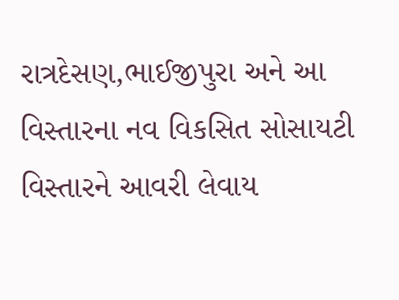રાત્રદેસણ,ભાઈજીપુરા અને આ વિસ્તારના નવ વિકસિત સોસાયટી વિસ્તારને આવરી લેવાય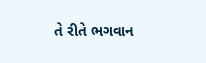તે રીતે ભગવાન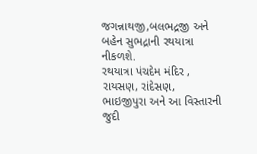જગન્નાથજી,બલભદ્રજી અને બહેન સુભદ્રાની રથયાત્રા નીકળશે.
રથયાત્રા પંચદેમ મંદિર , રાયસણ, રાંદેસણ, ભાઇજીપુરા અને આ વિસ્તારની જુદી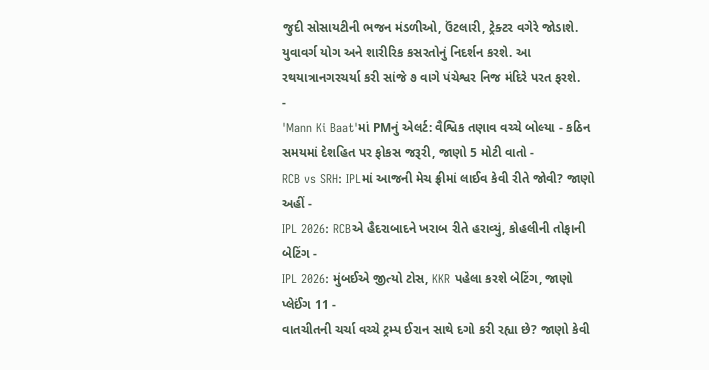જુદી સોસાયટીની ભજન મંડળીઓ, ઉંટલારી, ટ્રેક્ટર વગેરે જોડાશે. યુવાવર્ગ યોગ અને શારીરિક કસરતોનું નિદર્શન કરશે. આ રથયાત્રાનગરચર્યા કરી સાંજે ૭ વાગે પંચેશ્વર નિજ મંદિરે પરત ફરશે.
-
'Mann Ki Baat'માં PMનું એલર્ટ: વૈશ્વિક તણાવ વચ્ચે બોલ્યા - કઠિન સમયમાં દેશહિત પર ફોકસ જરૂરી, જાણો 5 મોટી વાતો -
RCB vs SRH: IPLમાં આજની મેચ ફ્રીમાં લાઈવ કેવી રીતે જોવી? જાણો અહીં -
IPL 2026: RCBએ હૈદરાબાદને ખરાબ રીતે હરાવ્યું, કોહલીની તોફાની બેટિંગ -
IPL 2026: મુંબઈએ જીત્યો ટોસ, KKR પહેલા કરશે બેટિંગ, જાણો પ્લેઈંગ 11 -
વાતચીતની ચર્ચા વચ્ચે ટ્રમ્પ ઈરાન સાથે દગો કરી રહ્યા છે? જાણો કેવી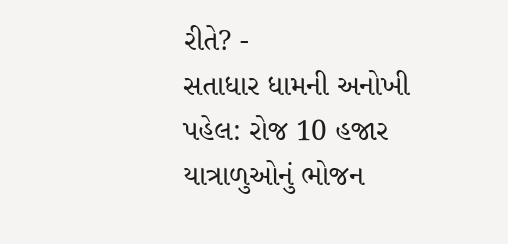રીતે? -
સતાધાર ધામની અનોખી પહેલ: રોજ 10 હજાર યાત્રાળુઓનું ભોજન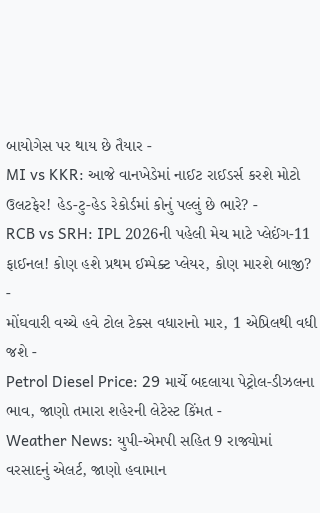બાયોગેસ પર થાય છે તૈયાર -
MI vs KKR: આજે વાનખેડેમાં નાઈટ રાઈડર્સ કરશે મોટો ઉલટફેર! હેડ-ટુ-હેડ રેકોર્ડમાં કોનું પલ્લું છે ભારે? -
RCB vs SRH: IPL 2026ની પહેલી મેચ માટે પ્લેઈંગ-11 ફાઈનલ! કોણ હશે પ્રથમ ઈમ્પેક્ટ પ્લેયર, કોણ મારશે બાજી? -
મોંઘવારી વચ્ચે હવે ટોલ ટેક્સ વધારાનો માર, 1 એપ્રિલથી વધી જશે -
Petrol Diesel Price: 29 માર્ચે બદલાયા પેટ્રોલ-ડીઝલના ભાવ, જાણો તમારા શહેરની લેટેસ્ટ કિંમત -
Weather News: યુપી-એમપી સહિત 9 રાજ્યોમાં વરસાદનું એલર્ટ, જાણો હવામાન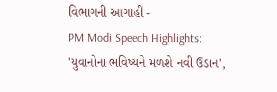વિભાગની આગાહી -
PM Modi Speech Highlights: 'યુવાનોના ભવિષ્યને મળશે નવી ઉડાન',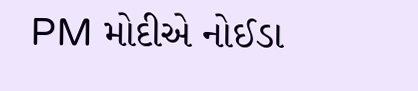PM મોદીએ નોઈડા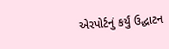એરપોર્ટનું કર્યું ઉદ્ઘાટન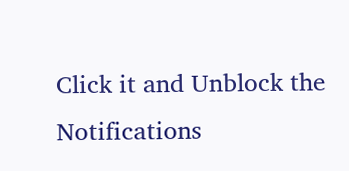Click it and Unblock the Notifications